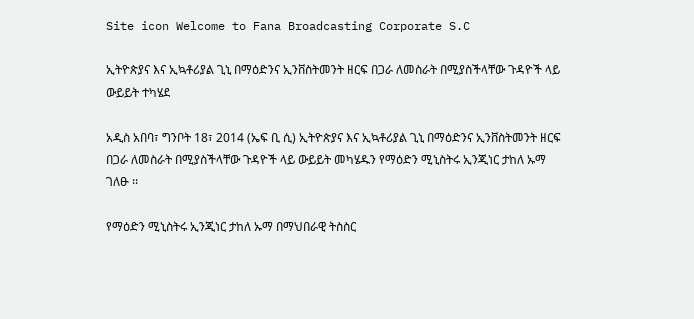Site icon Welcome to Fana Broadcasting Corporate S.C

ኢትዮጵያና እና ኢኳቶሪያል ጊኒ በማዕድንና ኢንቨስትመንት ዘርፍ በጋራ ለመስራት በሚያስችላቸው ጉዳዮች ላይ ውይይት ተካሄደ

አዲስ አበባ፣ ግንቦት 18፣ 2014 (ኤፍ ቢ ሲ) ኢትዮጵያና እና ኢኳቶሪያል ጊኒ በማዕድንና ኢንቨስትመንት ዘርፍ በጋራ ለመስራት በሚያስችላቸው ጉዳዮች ላይ ውይይት መካሄዱን የማዕድን ሚኒስትሩ ኢንጂነር ታከለ ኡማ ገለፁ ፡፡

የማዕድን ሚኒስትሩ ኢንጂነር ታከለ ኡማ በማህበራዊ ትስስር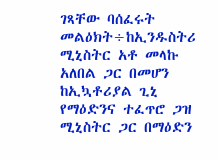ገጻቸው ባሰፈሩት መልዕክት÷ከኢንዱስትሪ ሚኒስትር አቶ መላኩ አለበል ጋር በመሆን ከኢኳቶሪያል ጊኒ የማዕድንና ተፈጥሮ ጋዝ ሚኒስትር ጋር በማዕድን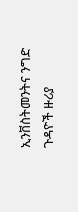ኢንቨስትመንትና ንግድ ጉዳዮች ዙሪያ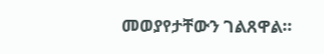መወያየታቸውን ገልጸዋል።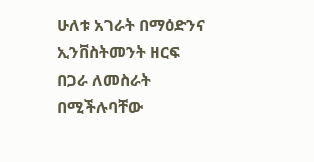ሁለቱ አገራት በማዕድንና ኢንቨስትመንት ዘርፍ በጋራ ለመስራት በሚችሉባቸው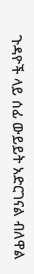ጉዳዮች ላይ ሰፊ ውይይት አድርገናል ብለዋል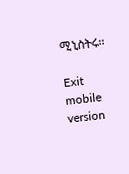ሚኒስትሩ፡፡

Exit mobile version